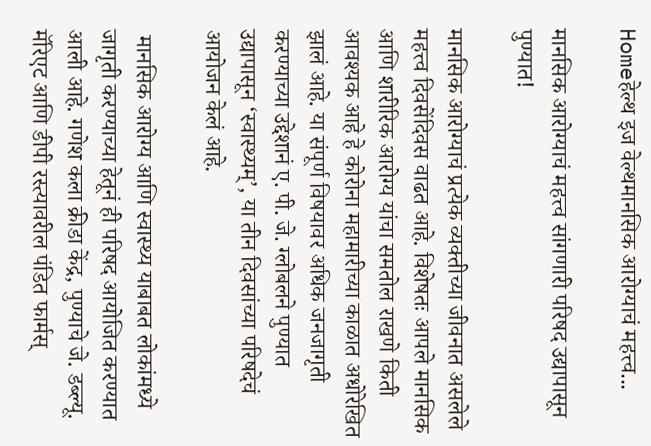Homeहेल्थ इज वेल्थमानसिक आरोग्याचं महत्त्व...

मानसिक आरोग्याचं महत्त्व सांगणारी परिषद उद्यापासून पुण्यात!

मानसिक आरोग्याचं प्रत्येक व्यक्तीच्या जीवनात असलेले महत्त्व दिवसेंदिवस वाढत आहे. विशेषतः आपले मानसिक आणि शारीरिक आरोग्य यांचा समतोल राखणे किती आवश्यक आहे हे कोरोना महामारीच्या काळात अधोरेखित झालं आहे. या संपूर्ण विषयावर अधिक जनजागृती करण्याच्या उद्देशानं ए. पी. जे. ग्लोबलने पुण्यात उद्यापासून ‘स्वास्थ्यम्’, या तीन दिवसांच्या परिषदेचं आयोजन केलं आहे.

 मानसिक आरोग्य आणि स्वास्थ्य याबाबत लोकांमध्ये जागृती करण्याच्या हेतूनं ही परिषद आयोजित करण्यात आली आहे. गणेश कला क्रीडा केंद्र, पुण्याचे जे. डब्ल्यू. मॅरिएट आणि डीपी रस्त्यावरील पंडित फार्मस्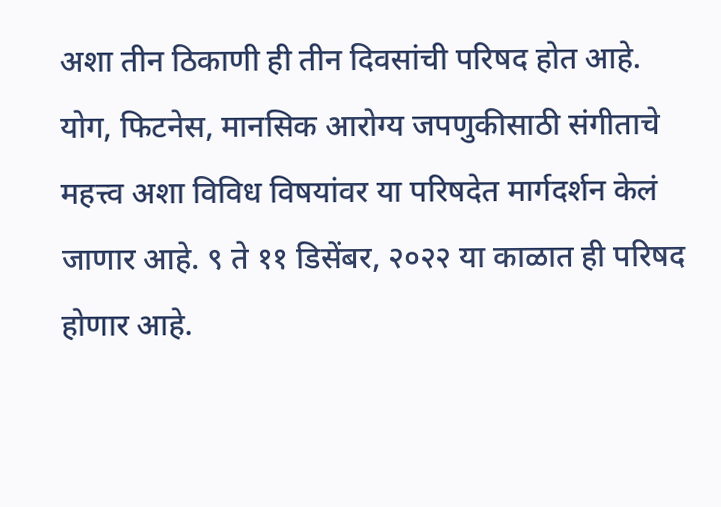अशा तीन ठिकाणी ही तीन दिवसांची परिषद होत आहे. योग, फिटनेस, मानसिक आरोग्य जपणुकीसाठी संगीताचे महत्त्व अशा विविध विषयांवर या परिषदेत मार्गदर्शन केलं जाणार आहे. ९ ते ११ डिसेंबर, २०२२ या काळात ही परिषद होणार आहे.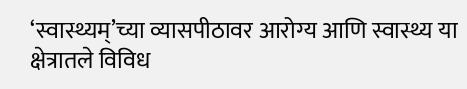‘स्वास्थ्यम्’च्या व्यासपीठावर आरोग्य आणि स्वास्थ्य या क्षेत्रातले विविध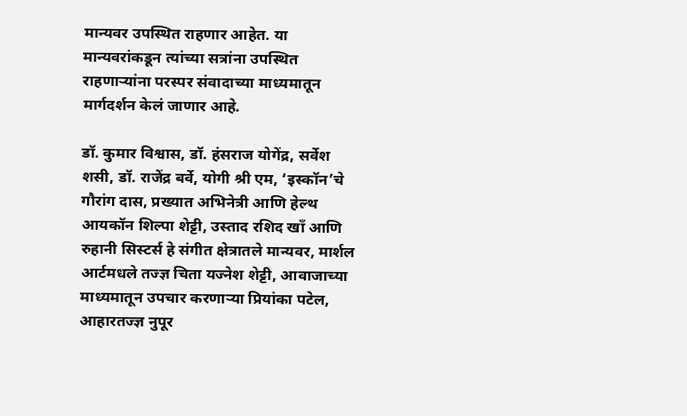मान्यवर उपस्थित राहणार आहेत. या मान्यवरांकडून त्यांच्या सत्रांना उपस्थित राहणाऱ्यांना परस्पर संवादाच्या माध्यमातून मार्गदर्शन केलं जाणार आहे.

डॉ. कुमार विश्वास, डॉ. हंसराज योगेंद्र, सर्वेश शसी, डॉ. राजेंद्र बर्वे, योगी श्री एम, ‘इस्कॉन’चे गौरांग दास, प्रख्यात अभिनेत्री आणि हेल्थ आयकॉन शिल्पा शेट्टी, उस्ताद रशिद खाँ आणि रुहानी सिस्टर्स हे संगीत क्षेत्रातले मान्यवर, मार्शल आर्टमधले तज्ज्ञ चिता यज्नेश शेट्टी, आवाजाच्या माध्यमातून उपचार करणाऱ्या प्रियांका पटेल, आहारतज्ज्ञ नुपूर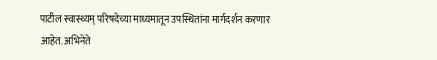पाटील स्वास्थ्यम् परिषदेच्या माध्यमातून उपस्थितांना मार्गदर्शन करणार आहेत. अभिनेते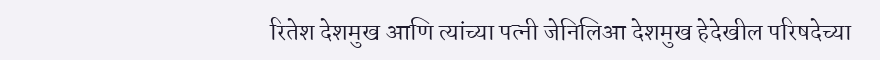रितेश देशमुख आणि त्यांच्या पत्नी जेनिलिआ देशमुख हेदेखील परिषदेच्या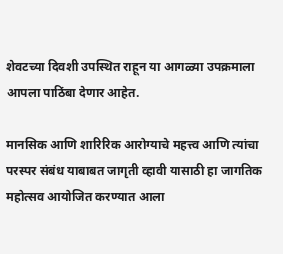शेवटच्या दिवशी उपस्थित राहून या आगळ्या उपक्रमाला आपला पाठिंबा देणार आहेत.

मानसिक आणि शारिरिक आरोग्याचे महत्त्व आणि त्यांचा परस्पर संबंध याबाबत जागृती व्हावी यासाठी हा जागतिक महोत्सव आयोजित करण्यात आला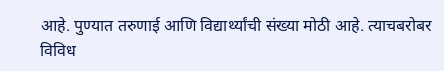आहे. पुण्यात तरुणाई आणि विद्यार्थ्यांची संख्या मोठी आहे. त्याचबरोबर विविध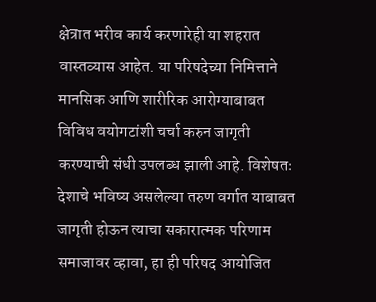क्षेत्रात भरीव कार्य करणारेही या शहरात वास्तव्यास आहेत. या परिषदेच्या निमित्ताने मानसिक आणि शारीरिक आरोग्याबाबत विविध वयोगटांशी चर्चा करुन जागृती करण्याची संधी उपलब्ध झाली आहे. विशेषतः देशाचे भविष्य असलेल्या तरुण वर्गात याबाबत जागृती होऊन त्याचा सकारात्मक परिणाम समाजावर व्हावा, हा ही परिषद आयोजित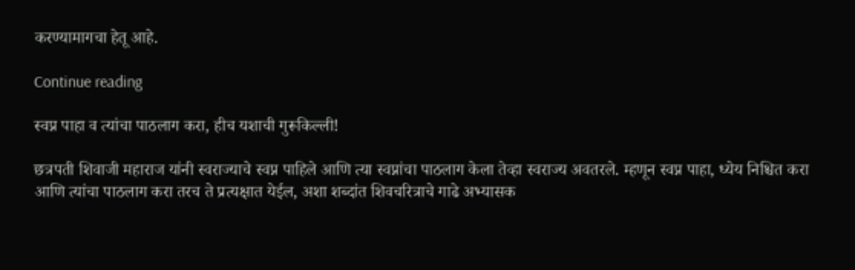करण्यामागचा हेतू आहे.

Continue reading

स्वप्न पाहा व त्यांचा पाठलाग करा, हीच यशाची गुरूकिल्ली!

छत्रपती शिवाजी महाराज यांनी स्वराज्याचे स्वप्न पाहिले आणि त्या स्वप्नांचा पाठलाग केला तेव्हा स्वराज्य अवतरले. म्हणून स्वप्न पाहा, ध्येय निश्चित करा आणि त्यांचा पाठलाग करा तरच ते प्रत्यक्षात येईल, अशा शब्दांत शिवचरित्राचे गाढे अभ्यासक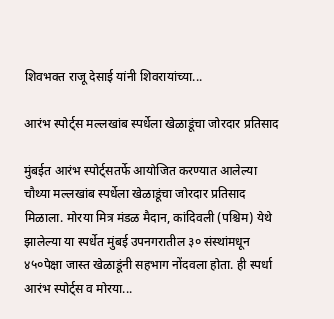शिवभक्त राजू देसाई यांनी शिवरायांच्या...

आरंभ स्पोर्ट्स मल्लखांब स्पर्धेला खेळाडूंचा जोरदार प्रतिसाद

मुंबईत आरंभ स्पोर्ट्सतर्फे आयोजित करण्यात आलेल्या चौथ्या मल्लखांब स्पर्धेला खेळाडूंचा जोरदार प्रतिसाद मिळाला. मोरया मित्र मंडळ मैदान, कांदिवली (पश्चिम) येथे झालेल्या या स्पर्धेत मुंबई उपनगरातील ३० संस्थांमधून ४५०पेक्षा जास्त खेळाडूंनी सहभाग नोंदवला होता. ही स्पर्धा आरंभ स्पोर्ट्स व मोरया...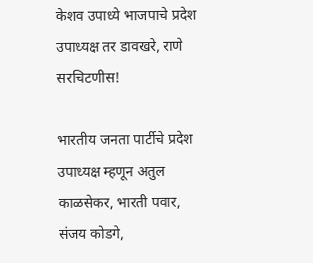केशव उपाध्ये भाजपाचे प्रदेश उपाध्यक्ष तर डावखरे, राणे सरचिटणीस!

भारतीय जनता पार्टीचे प्रदेश उपाध्यक्ष म्हणून अतुल काळसेकर, भारती पवार, संजय कोडगे,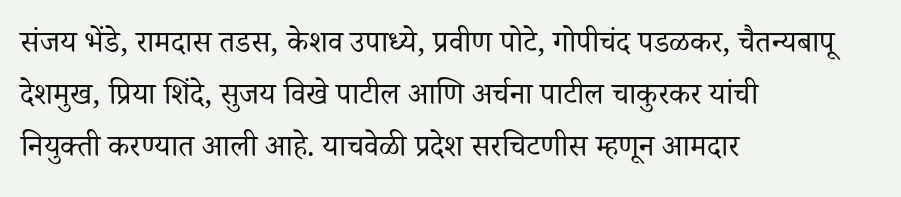संजय भेंडे, रामदास तडस, केशव उपाध्ये, प्रवीण पोटे, गोपीचंद पडळकर, चैतन्यबापू देशमुख, प्रिया शिंदे, सुजय विखे पाटील आणि अर्चना पाटील चाकुरकर यांची नियुक्ती करण्यात आली आहे. याचवेळी प्रदेश सरचिटणीस म्हणून आमदार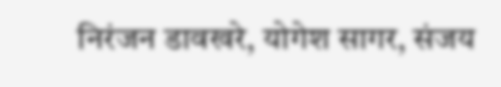निरंजन डावखरे, योगेश सागर, संजय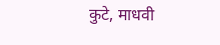कुटे, माधवी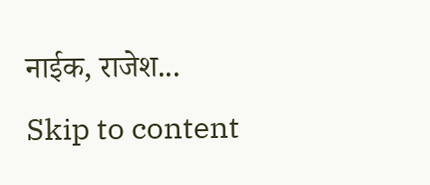नाईक, राजेश...
Skip to content